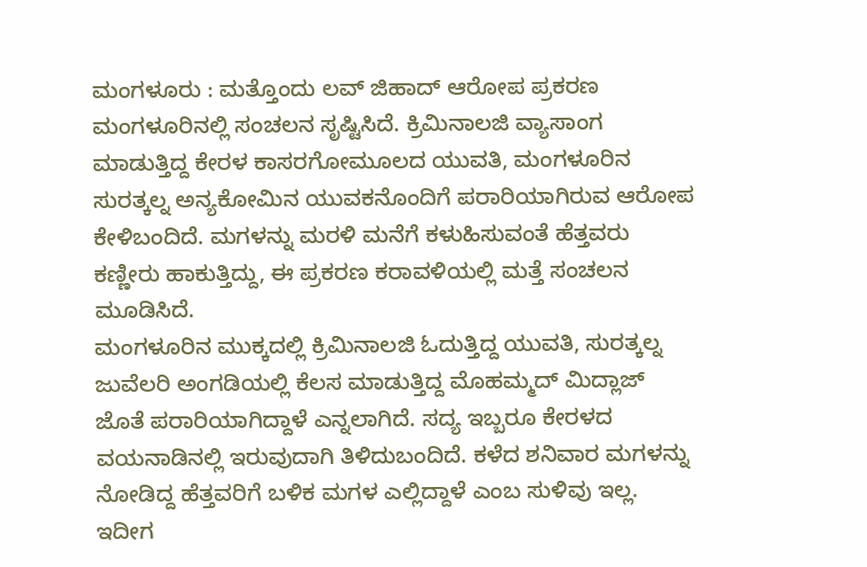ಮಂಗಳೂರು : ಮತ್ತೊಂದು ಲವ್ ಜಿಹಾದ್ ಆರೋಪ ಪ್ರಕರಣ ಮಂಗಳೂರಿನಲ್ಲಿ ಸಂಚಲನ ಸೃಷ್ಟಿಸಿದೆ. ಕ್ರಿಮಿನಾಲಜಿ ವ್ಯಾಸಾಂಗ ಮಾಡುತ್ತಿದ್ದ ಕೇರಳ ಕಾಸರಗೋಮೂಲದ ಯುವತಿ, ಮಂಗಳೂರಿನ ಸುರತ್ಕಲ್ನ ಅನ್ಯಕೋಮಿನ ಯುವಕನೊಂದಿಗೆ ಪರಾರಿಯಾಗಿರುವ ಆರೋಪ ಕೇಳಿಬಂದಿದೆ. ಮಗಳನ್ನು ಮರಳಿ ಮನೆಗೆ ಕಳುಹಿಸುವಂತೆ ಹೆತ್ತವರು ಕಣ್ಣೀರು ಹಾಕುತ್ತಿದ್ದು, ಈ ಪ್ರಕರಣ ಕರಾವಳಿಯಲ್ಲಿ ಮತ್ತೆ ಸಂಚಲನ ಮೂಡಿಸಿದೆ.
ಮಂಗಳೂರಿನ ಮುಕ್ಕದಲ್ಲಿ ಕ್ರಿಮಿನಾಲಜಿ ಓದುತ್ತಿದ್ದ ಯುವತಿ, ಸುರತ್ಕಲ್ನ ಜುವೆಲರಿ ಅಂಗಡಿಯಲ್ಲಿ ಕೆಲಸ ಮಾಡುತ್ತಿದ್ದ ಮೊಹಮ್ಮದ್ ಮಿದ್ಲಾಜ್ ಜೊತೆ ಪರಾರಿಯಾಗಿದ್ದಾಳೆ ಎನ್ನಲಾಗಿದೆ. ಸದ್ಯ ಇಬ್ಬರೂ ಕೇರಳದ ವಯನಾಡಿನಲ್ಲಿ ಇರುವುದಾಗಿ ತಿಳಿದುಬಂದಿದೆ. ಕಳೆದ ಶನಿವಾರ ಮಗಳನ್ನು ನೋಡಿದ್ದ ಹೆತ್ತವರಿಗೆ ಬಳಿಕ ಮಗಳ ಎಲ್ಲಿದ್ದಾಳೆ ಎಂಬ ಸುಳಿವು ಇಲ್ಲ. ಇದೀಗ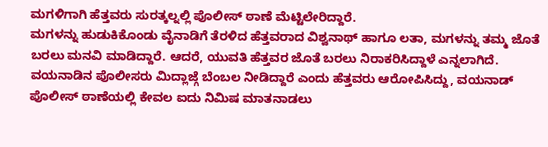ಮಗಳಿಗಾಗಿ ಹೆತ್ತವರು ಸುರತ್ಕಲ್ನಲ್ಲಿ ಪೊಲೀಸ್ ಠಾಣೆ ಮೆಟ್ಟಿಲೇರಿದ್ದಾರೆ.
ಮಗಳನ್ನು ಹುಡುಕಿಕೊಂಡು ವೈನಾಡಿಗೆ ತೆರಳಿದ ಹೆತ್ತವರಾದ ವಿಶ್ವನಾಥ್ ಹಾಗೂ ಲತಾ, ಮಗಳನ್ನು ತಮ್ಮ ಜೊತೆ ಬರಲು ಮನವಿ ಮಾಡಿದ್ದಾರೆ. ಆದರೆ, ಯುವತಿ ಹೆತ್ತವರ ಜೊತೆ ಬರಲು ನಿರಾಕರಿಸಿದ್ದಾಳೆ ಎನ್ನಲಾಗಿದೆ. ವಯನಾಡಿನ ಪೊಲೀಸರು ಮಿದ್ಲಾಜ್ಗೆ ಬೆಂಬಲ ನೀಡಿದ್ದಾರೆ ಎಂದು ಹೆತ್ತವರು ಆರೋಪಿಸಿದ್ದು, ವಯನಾಡ್ ಪೊಲೀಸ್ ಠಾಣೆಯಲ್ಲಿ ಕೇವಲ ಐದು ನಿಮಿಷ ಮಾತನಾಡಲು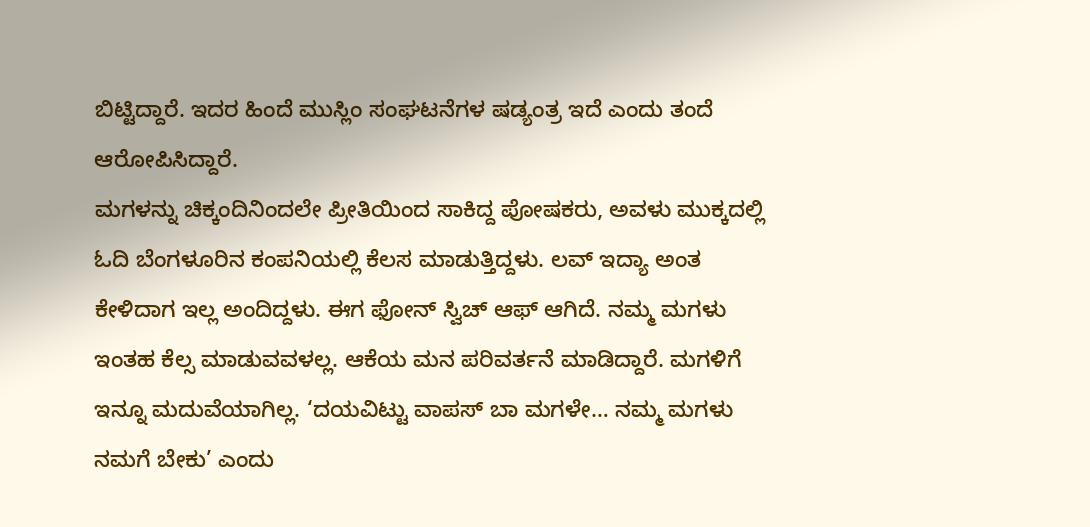ಬಿಟ್ಟಿದ್ದಾರೆ. ಇದರ ಹಿಂದೆ ಮುಸ್ಲಿಂ ಸಂಘಟನೆಗಳ ಷಡ್ಯಂತ್ರ ಇದೆ ಎಂದು ತಂದೆ ಆರೋಪಿಸಿದ್ದಾರೆ.
ಮಗಳನ್ನು ಚಿಕ್ಕಂದಿನಿಂದಲೇ ಪ್ರೀತಿಯಿಂದ ಸಾಕಿದ್ದ ಪೋಷಕರು, ಅವಳು ಮುಕ್ಕದಲ್ಲಿ ಓದಿ ಬೆಂಗಳೂರಿನ ಕಂಪನಿಯಲ್ಲಿ ಕೆಲಸ ಮಾಡುತ್ತಿದ್ದಳು. ಲವ್ ಇದ್ಯಾ ಅಂತ ಕೇಳಿದಾಗ ಇಲ್ಲ ಅಂದಿದ್ದಳು. ಈಗ ಫೋನ್ ಸ್ವಿಚ್ ಆಫ್ ಆಗಿದೆ. ನಮ್ಮ ಮಗಳು ಇಂತಹ ಕೆಲ್ಸ ಮಾಡುವವಳಲ್ಲ. ಆಕೆಯ ಮನ ಪರಿವರ್ತನೆ ಮಾಡಿದ್ದಾರೆ. ಮಗಳಿಗೆ ಇನ್ನೂ ಮದುವೆಯಾಗಿಲ್ಲ. ‘ದಯವಿಟ್ಟು ವಾಪಸ್ ಬಾ ಮಗಳೇ… ನಮ್ಮ ಮಗಳು ನಮಗೆ ಬೇಕು’ ಎಂದು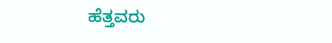ಹೆತ್ತವರು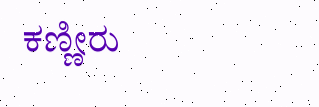ಕಣ್ಣೀರು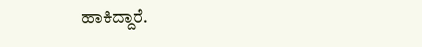ಹಾಕಿದ್ದಾರೆ.